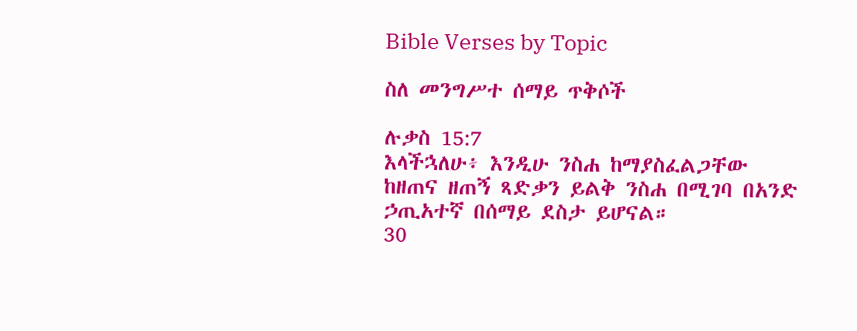Bible Verses by Topic

ስለ መንግሥተ ሰማይ ጥቅሶች

ሉቃስ 15:7
እላችኋለሁ፥ እንዲሁ ንስሐ ከማያስፈልጋቸው ከዘጠና ዘጠኝ ጻድቃን ይልቅ ንስሐ በሚገባ በአንድ ኃጢአተኛ በሰማይ ደስታ ይሆናል።
30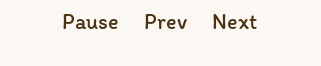Pause     Prev     Next